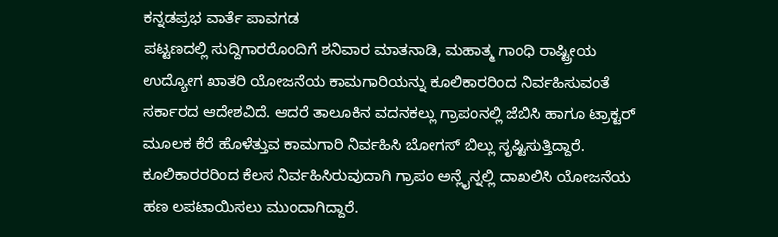ಕನ್ನಡಪ್ರಭ ವಾರ್ತೆ ಪಾವಗಡ
ಪಟ್ಟಣದಲ್ಲಿ ಸುದ್ದಿಗಾರರೊಂದಿಗೆ ಶನಿವಾರ ಮಾತನಾಡಿ, ಮಹಾತ್ಮ ಗಾಂಧಿ ರಾಷ್ಟ್ರೀಯ ಉದ್ಯೋಗ ಖಾತರಿ ಯೋಜನೆಯ ಕಾಮಗಾರಿಯನ್ನು ಕೂಲಿಕಾರರಿಂದ ನಿರ್ವಹಿಸುವಂತೆ ಸರ್ಕಾರದ ಆದೇಶವಿದೆ. ಆದರೆ ತಾಲೂಕಿನ ವದನಕಲ್ಲು ಗ್ರಾಪಂನಲ್ಲಿ ಜೆಬಿಸಿ ಹಾಗೂ ಟ್ರಾಕ್ಟರ್ ಮೂಲಕ ಕೆರೆ ಹೊಳೆತ್ತುವ ಕಾಮಗಾರಿ ನಿರ್ವಹಿಸಿ ಬೋಗಸ್ ಬಿಲ್ಲು ಸೃಷ್ಟಿಸುತ್ತಿದ್ದಾರೆ. ಕೂಲಿಕಾರರರಿಂದ ಕೆಲಸ ನಿರ್ವಹಿಸಿರುವುದಾಗಿ ಗ್ರಾಪಂ ಅನ್ಲೈನ್ನಲ್ಲಿ ದಾಖಲಿಸಿ ಯೋಜನೆಯ ಹಣ ಲಪಟಾಯಿಸಲು ಮುಂದಾಗಿದ್ದಾರೆ.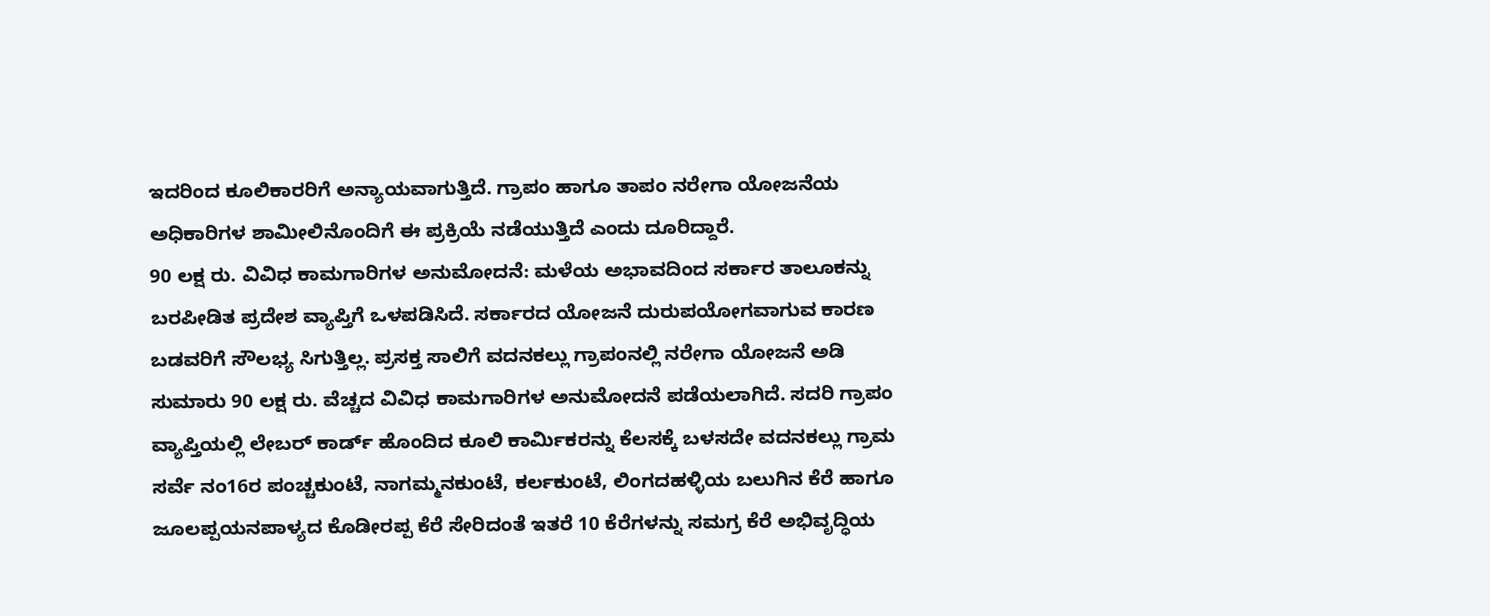ಇದರಿಂದ ಕೂಲಿಕಾರರಿಗೆ ಅನ್ಯಾಯವಾಗುತ್ತಿದೆ. ಗ್ರಾಪಂ ಹಾಗೂ ತಾಪಂ ನರೇಗಾ ಯೋಜನೆಯ ಅಧಿಕಾರಿಗಳ ಶಾಮೀಲಿನೊಂದಿಗೆ ಈ ಪ್ರಕ್ರಿಯೆ ನಡೆಯುತ್ತಿದೆ ಎಂದು ದೂರಿದ್ದಾರೆ.
90 ಲಕ್ಷ ರು. ವಿವಿಧ ಕಾಮಗಾರಿಗಳ ಅನುಮೋದನೆ: ಮಳೆಯ ಅಭಾವದಿಂದ ಸರ್ಕಾರ ತಾಲೂಕನ್ನು ಬರಪೀಡಿತ ಪ್ರದೇಶ ವ್ಯಾಪ್ತಿಗೆ ಒಳಪಡಿಸಿದೆ. ಸರ್ಕಾರದ ಯೋಜನೆ ದುರುಪಯೋಗವಾಗುವ ಕಾರಣ ಬಡವರಿಗೆ ಸೌಲಭ್ಯ ಸಿಗುತ್ತಿಲ್ಲ. ಪ್ರಸಕ್ತ ಸಾಲಿಗೆ ವದನಕಲ್ಲು ಗ್ರಾಪಂನಲ್ಲಿ ನರೇಗಾ ಯೋಜನೆ ಅಡಿ ಸುಮಾರು 90 ಲಕ್ಷ ರು. ವೆಚ್ಚದ ವಿವಿಧ ಕಾಮಗಾರಿಗಳ ಅನುಮೋದನೆ ಪಡೆಯಲಾಗಿದೆ. ಸದರಿ ಗ್ರಾಪಂ ವ್ಯಾಪ್ತಿಯಲ್ಲಿ ಲೇಬರ್ ಕಾರ್ಡ್ ಹೊಂದಿದ ಕೂಲಿ ಕಾರ್ಮಿಕರನ್ನು ಕೆಲಸಕ್ಕೆ ಬಳಸದೇ ವದನಕಲ್ಲು ಗ್ರಾಮ ಸರ್ವೆ ನಂ16ರ ಪಂಚ್ಚಕುಂಟೆ, ನಾಗಮ್ಮನಕುಂಟೆ, ಕರ್ಲಕುಂಟೆ, ಲಿಂಗದಹಳ್ಳಿಯ ಬಲುಗಿನ ಕೆರೆ ಹಾಗೂ ಜೂಲಪ್ಪಯನಪಾಳ್ಯದ ಕೊಡೀರಪ್ಪ ಕೆರೆ ಸೇರಿದಂತೆ ಇತರೆ 10 ಕೆರೆಗಳನ್ನು ಸಮಗ್ರ ಕೆರೆ ಅಭಿವೃದ್ಧಿಯ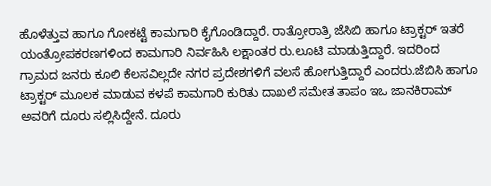ಹೊಳೆತ್ತುವ ಹಾಗೂ ಗೋಕಟ್ಟೆ ಕಾಮಗಾರಿ ಕೈಗೊಂಡಿದ್ದಾರೆ. ರಾತ್ರೋರಾತ್ರಿ ಜೆಸಿಬಿ ಹಾಗೂ ಟ್ರಾಕ್ಟರ್ ಇತರೆ ಯಂತ್ರೋಪಕರಣಗಳಿಂದ ಕಾಮಗಾರಿ ನಿರ್ವಹಿಸಿ ಲಕ್ಷಾಂತರ ರು.ಲೂಟಿ ಮಾಡುತ್ತಿದ್ದಾರೆ. ಇದರಿಂದ ಗ್ರಾಮದ ಜನರು ಕೂಲಿ ಕೆಲಸವಿಲ್ಲದೇ ನಗರ ಪ್ರದೇಶಗಳಿಗೆ ವಲಸೆ ಹೋಗುತ್ತಿದ್ದಾರೆ ಎಂದರು.ಜೆಬಿಸಿ ಹಾಗೂ ಟ್ರಾಕ್ಟರ್ ಮೂಲಕ ಮಾಡುವ ಕಳಪೆ ಕಾಮಗಾರಿ ಕುರಿತು ದಾಖಲೆ ಸಮೇತ ತಾಪಂ ಇಒ ಜಾನಕಿರಾಮ್ ಅವರಿಗೆ ದೂರು ಸಲ್ಲಿಸಿದ್ದೇನೆ. ದೂರು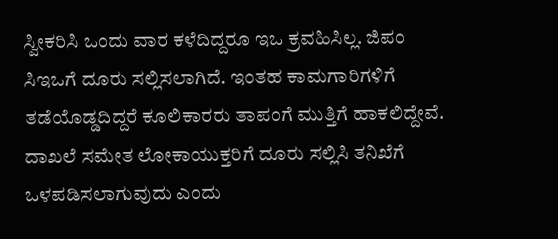ಸ್ವೀಕರಿಸಿ ಒಂದು ವಾರ ಕಳೆದಿದ್ದರೂ ಇಒ ಕ್ರವಹಿಸಿಲ್ಲ. ಜಿಪಂ ಸಿಇಒಗೆ ದೂರು ಸಲ್ಲಿಸಲಾಗಿದೆ. ಇಂತಹ ಕಾಮಗಾರಿಗಳಿಗೆ ತಡೆಯೊಡ್ಡದಿದ್ದರೆ ಕೂಲಿಕಾರರು ತಾಪಂಗೆ ಮುತ್ತಿಗೆ ಹಾಕಲಿದ್ದೇವೆ. ದಾಖಲೆ ಸಮೇತ ಲೋಕಾಯುಕ್ತರಿಗೆ ದೂರು ಸಲ್ಲಿಸಿ ತನಿಖೆಗೆ ಒಳಪಡಿಸಲಾಗುವುದು ಎಂದು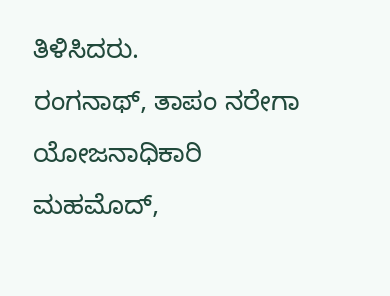ತಿಳಿಸಿದರು.
ರಂಗನಾಥ್, ತಾಪಂ ನರೇಗಾ ಯೋಜನಾಧಿಕಾರಿ
ಮಹಮೊದ್,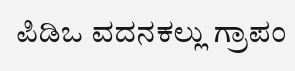ಪಿಡಿಒ ವದನಕಲ್ಲು ಗ್ರಾಪಂ